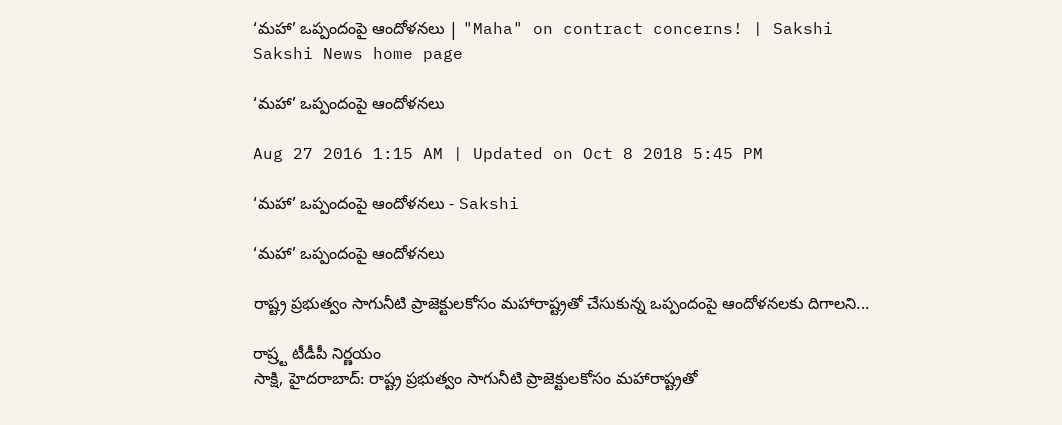‘మహా’ ఒప్పందంపై ఆందోళనలు | "Maha" on contract concerns! | Sakshi
Sakshi News home page

‘మహా’ ఒప్పందంపై ఆందోళనలు

Aug 27 2016 1:15 AM | Updated on Oct 8 2018 5:45 PM

‘మహా’ ఒప్పందంపై ఆందోళనలు - Sakshi

‘మహా’ ఒప్పందంపై ఆందోళనలు

రాష్ట్ర ప్రభుత్వం సాగునీటి ప్రాజెక్టులకోసం మహారాష్ట్రతో చేసుకున్న ఒప్పందంపై ఆందోళనలకు దిగాలని...

రాష్ర్ట టీడీపీ నిర్ణయం
సాక్షి, హైదరాబాద్: రాష్ట్ర ప్రభుత్వం సాగునీటి ప్రాజెక్టులకోసం మహారాష్ట్రతో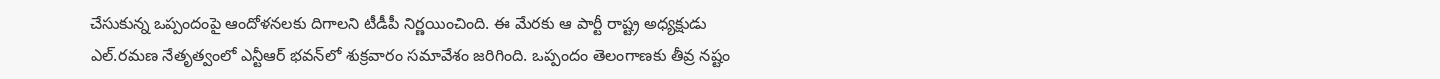చేసుకున్న ఒప్పందంపై ఆందోళనలకు దిగాలని టీడీపీ నిర్ణయించింది. ఈ మేరకు ఆ పార్టీ రాష్ట్ర అధ్యక్షుడు ఎల్.రమణ నేతృత్వంలో ఎన్టీఆర్ భవన్‌లో శుక్రవారం సమావేశం జరిగింది. ఒప్పందం తెలంగాణకు తీవ్ర నష్టం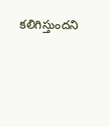కలిగిస్తుందని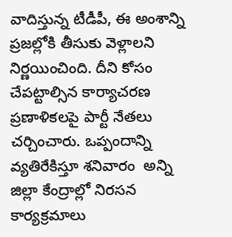వాదిస్తున్న టీడీపీ, ఈ అంశాన్ని ప్రజల్లోకి తీసుకు వెళ్లాలని నిర్ణయించింది. దీని కోసం చేపట్టాల్సిన కార్యాచరణ ప్రణాళికలపై పార్టీ నేతలు చర్చించారు. ఒప్పందాన్ని వ్యతిరేకిస్తూ శనివారం  అన్ని జిల్లా కేంద్రాల్లో నిరసన కార్యక్రమాలు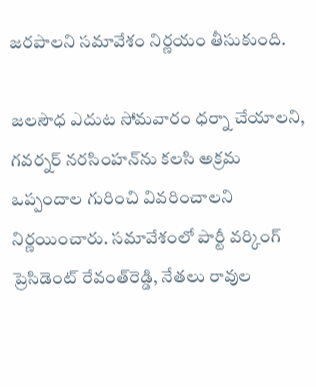జరపాలని సమావేశం నిర్ణయం తీసుకుంది.

జలసౌధ ఎదుట సోమవారం ధర్నా చేయాలని, గవర్నర్ నరసింహన్‌ను కలసి అక్రమ ఒప్పందాల గురించి వివరించాలని నిర్ణయించారు. సమావేశంలో పార్టీ వర్కింగ్ ప్రెసిడెంట్ రేవంత్‌రెడ్డి, నేతలు రావుల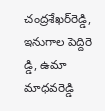చంద్రశేఖర్‌రెడ్డి, ఇనుగాల పెద్దిరె డ్డి, ఉమా మాధవరెడ్డి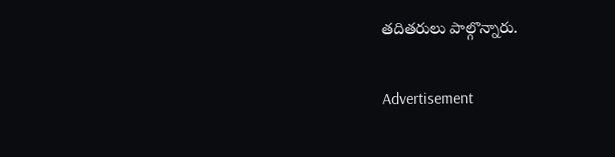తదితరులు పాల్గొన్నారు.

Advertisement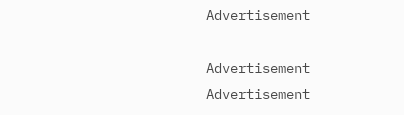Advertisement

Advertisement
Advertisement